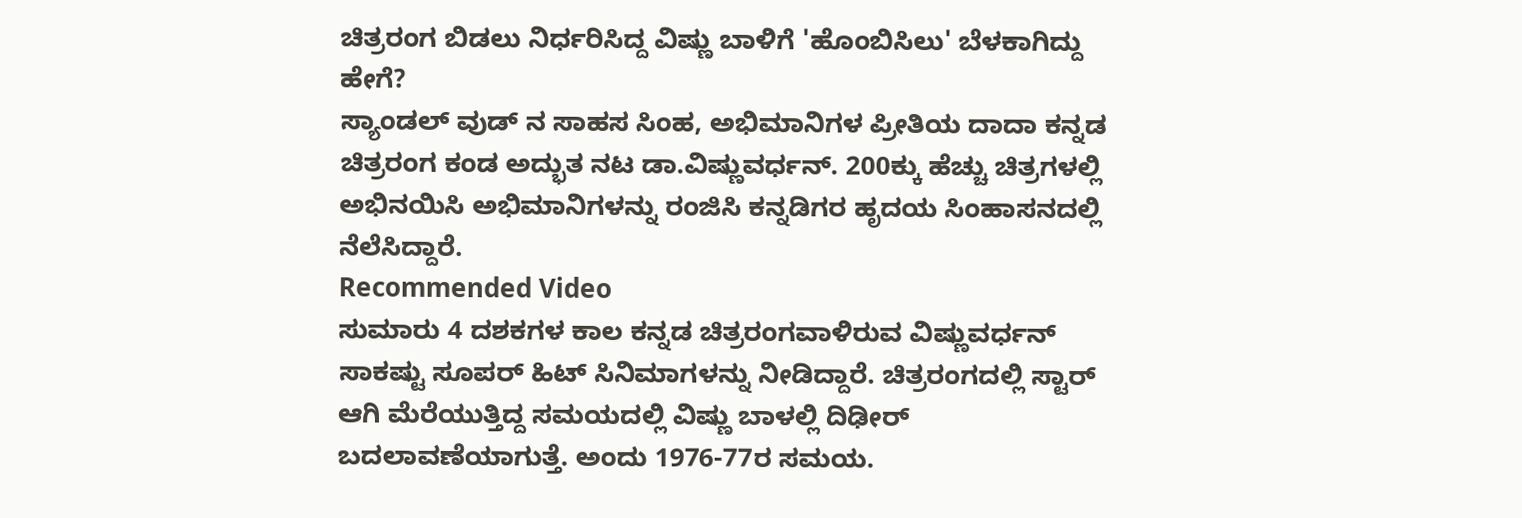ಚಿತ್ರರಂಗ ಬಿಡಲು ನಿರ್ಧರಿಸಿದ್ದ ವಿಷ್ಣು ಬಾಳಿಗೆ 'ಹೊಂಬಿಸಿಲು' ಬೆಳಕಾಗಿದ್ದು ಹೇಗೆ?
ಸ್ಯಾಂಡಲ್ ವುಡ್ ನ ಸಾಹಸ ಸಿಂಹ, ಅಭಿಮಾನಿಗಳ ಪ್ರೀತಿಯ ದಾದಾ ಕನ್ನಡ ಚಿತ್ರರಂಗ ಕಂಡ ಅದ್ಭುತ ನಟ ಡಾ.ವಿಷ್ಣುವರ್ಧನ್. 200ಕ್ಕು ಹೆಚ್ಚು ಚಿತ್ರಗಳಲ್ಲಿ ಅಭಿನಯಿಸಿ ಅಭಿಮಾನಿಗಳನ್ನು ರಂಜಿಸಿ ಕನ್ನಡಿಗರ ಹೃದಯ ಸಿಂಹಾಸನದಲ್ಲಿ ನೆಲೆಸಿದ್ದಾರೆ.
Recommended Video
ಸುಮಾರು 4 ದಶಕಗಳ ಕಾಲ ಕನ್ನಡ ಚಿತ್ರರಂಗವಾಳಿರುವ ವಿಷ್ಣುವರ್ಧನ್ ಸಾಕಷ್ಟು ಸೂಪರ್ ಹಿಟ್ ಸಿನಿಮಾಗಳನ್ನು ನೀಡಿದ್ದಾರೆ. ಚಿತ್ರರಂಗದಲ್ಲಿ ಸ್ಟಾರ್ ಆಗಿ ಮೆರೆಯುತ್ತಿದ್ದ ಸಮಯದಲ್ಲಿ ವಿಷ್ಣು ಬಾಳಲ್ಲಿ ದಿಢೀರ್ ಬದಲಾವಣೆಯಾಗುತ್ತೆ. ಅಂದು 1976-77ರ ಸಮಯ.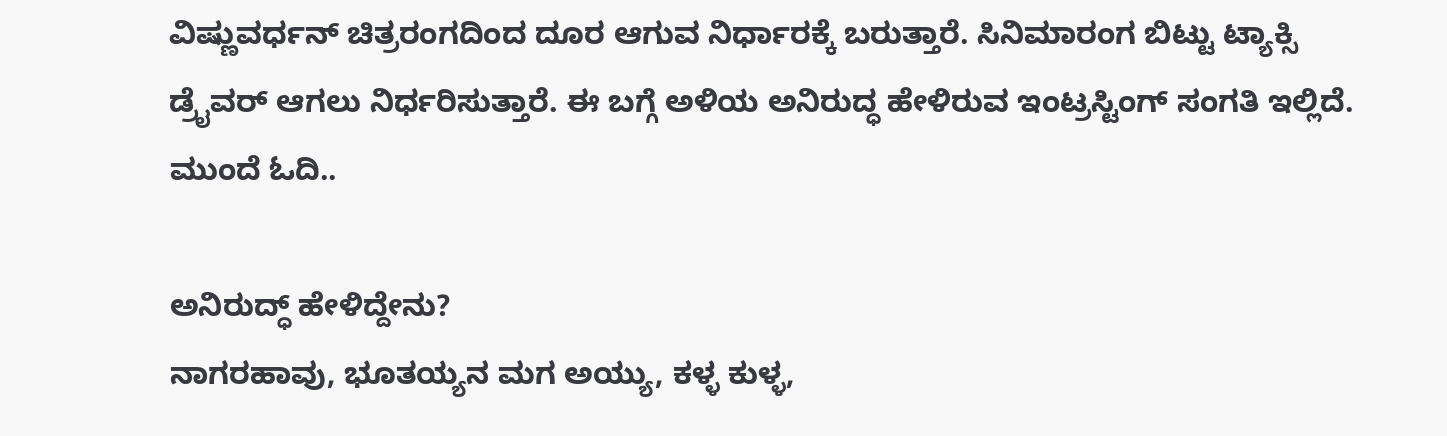ವಿಷ್ಣುವರ್ಧನ್ ಚಿತ್ರರಂಗದಿಂದ ದೂರ ಆಗುವ ನಿರ್ಧಾರಕ್ಕೆ ಬರುತ್ತಾರೆ. ಸಿನಿಮಾರಂಗ ಬಿಟ್ಟು ಟ್ಯಾಕ್ಸಿ ಡ್ರೈವರ್ ಆಗಲು ನಿರ್ಧರಿಸುತ್ತಾರೆ. ಈ ಬಗ್ಗೆ ಅಳಿಯ ಅನಿರುದ್ಧ ಹೇಳಿರುವ ಇಂಟ್ರಸ್ಟಿಂಗ್ ಸಂಗತಿ ಇಲ್ಲಿದೆ. ಮುಂದೆ ಓದಿ..

ಅನಿರುದ್ಧ್ ಹೇಳಿದ್ದೇನು?
ನಾಗರಹಾವು, ಭೂತಯ್ಯನ ಮಗ ಅಯ್ಯು, ಕಳ್ಳ ಕುಳ್ಳ,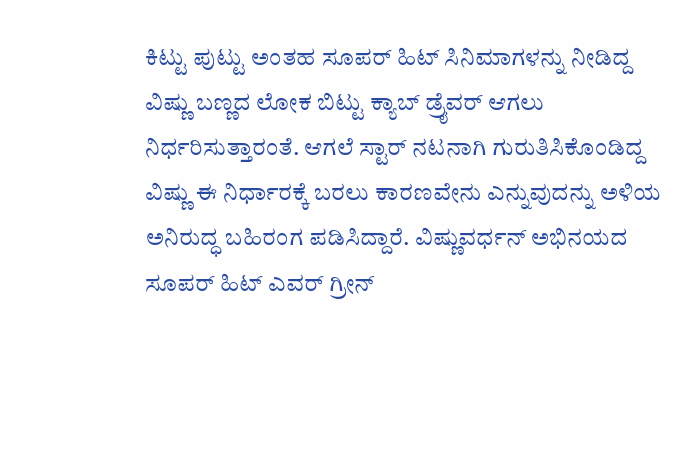ಕಿಟ್ಟು ಪುಟ್ಟು ಅಂತಹ ಸೂಪರ್ ಹಿಟ್ ಸಿನಿಮಾಗಳನ್ನು ನೀಡಿದ್ದ ವಿಷ್ಣು ಬಣ್ಣದ ಲೋಕ ಬಿಟ್ಟು ಕ್ಯಾಬ್ ಡ್ರೈವರ್ ಆಗಲು ನಿರ್ಧರಿಸುತ್ತಾರಂತೆ. ಆಗಲೆ ಸ್ಟಾರ್ ನಟನಾಗಿ ಗುರುತಿಸಿಕೊಂಡಿದ್ದ ವಿಷ್ಣು ಈ ನಿರ್ಧಾರಕ್ಕೆ ಬರಲು ಕಾರಣವೇನು ಎನ್ನುವುದನ್ನು ಅಳಿಯ ಅನಿರುದ್ಧ ಬಹಿರಂಗ ಪಡಿಸಿದ್ದಾರೆ. ವಿಷ್ಣುವರ್ಧನ್ ಅಭಿನಯದ ಸೂಪರ್ ಹಿಟ್ ಎವರ್ ಗ್ರೀನ್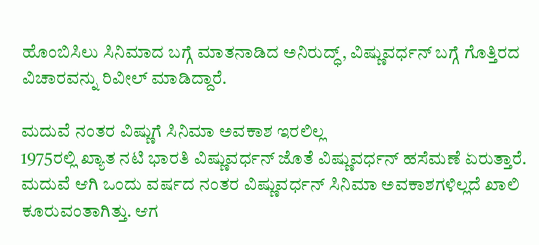ಹೊಂಬಿಸಿಲು ಸಿನಿಮಾದ ಬಗ್ಗೆ ಮಾತನಾಡಿದ ಅನಿರುದ್ಧ್, ವಿಷ್ಣುವರ್ಧನ್ ಬಗ್ಗೆ ಗೊತ್ತಿರದ ವಿಚಾರವನ್ನು ರಿವೀಲ್ ಮಾಡಿದ್ದಾರೆ.

ಮದುವೆ ನಂತರ ವಿಷ್ಣುಗೆ ಸಿನಿಮಾ ಅವಕಾಶ ಇರಲಿಲ್ಲ
1975ರಲ್ಲಿ ಖ್ಯಾತ ನಟಿ ಭಾರತಿ ವಿಷ್ಣುವರ್ಧನ್ ಜೊತೆ ವಿಷ್ಣುವರ್ಧನ್ ಹಸೆಮಣೆ ಏರುತ್ತಾರೆ. ಮದುವೆ ಆಗಿ ಒಂದು ವರ್ಷದ ನಂತರ ವಿಷ್ಣುವರ್ಧನ್ ಸಿನಿಮಾ ಅವಕಾಶಗಳಿಲ್ಲದೆ ಖಾಲಿ ಕೂರುವಂತಾಗಿತ್ತು. ಆಗ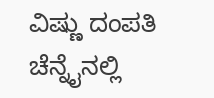ವಿಷ್ಣು ದಂಪತಿ ಚೆನ್ನೈನಲ್ಲಿ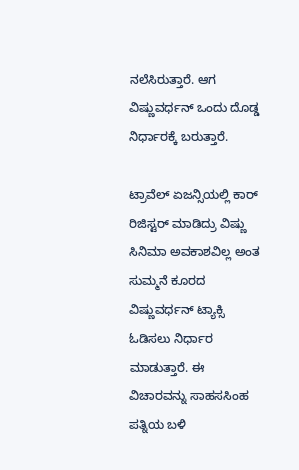ನಲೆಸಿರುತ್ತಾರೆ. ಆಗ ವಿಷ್ಣುವರ್ಧನ್ ಒಂದು ದೊಡ್ಡ ನಿರ್ಧಾರಕ್ಕೆ ಬರುತ್ತಾರೆ.

ಟ್ರಾವೆಲ್ ಏಜನ್ಸಿಯಲ್ಲಿ ಕಾರ್ ರಿಜಿಸ್ಟರ್ ಮಾಡಿದ್ರು ವಿಷ್ಣು
ಸಿನಿಮಾ ಅವಕಾಶವಿಲ್ಲ ಅಂತ ಸುಮ್ಮನೆ ಕೂರದ ವಿಷ್ಣುವರ್ಧನ್ ಟ್ಯಾಕ್ಸಿ ಓಡಿಸಲು ನಿರ್ಧಾರ ಮಾಡುತ್ತಾರೆ. ಈ ವಿಚಾರವನ್ನು ಸಾಹಸಸಿಂಹ ಪತ್ನಿಯ ಬಳಿ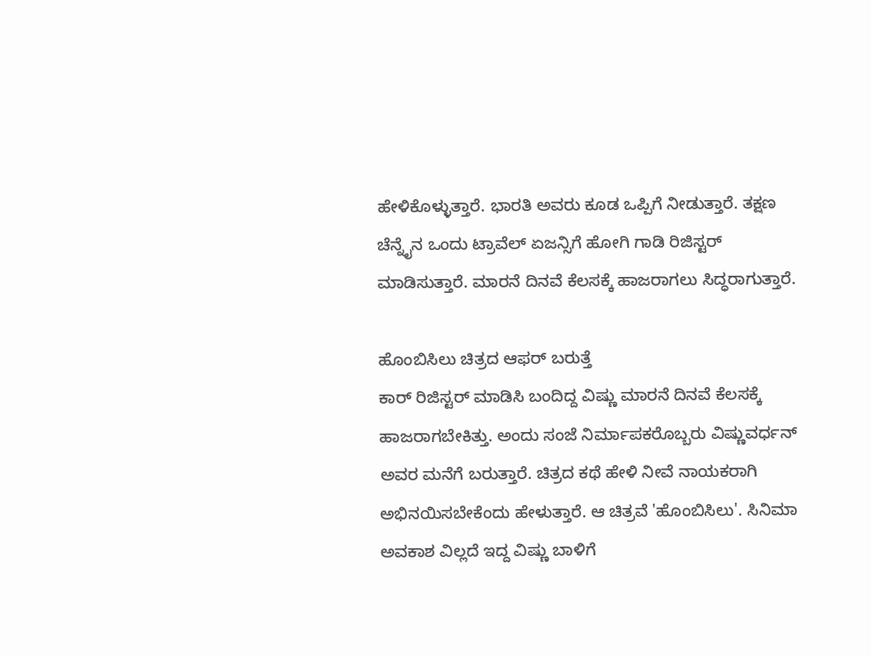ಹೇಳಿಕೊಳ್ಳುತ್ತಾರೆ. ಭಾರತಿ ಅವರು ಕೂಡ ಒಪ್ಪಿಗೆ ನೀಡುತ್ತಾರೆ. ತಕ್ಷಣ ಚೆನ್ನೈನ ಒಂದು ಟ್ರಾವೆಲ್ ಏಜನ್ಸಿಗೆ ಹೋಗಿ ಗಾಡಿ ರಿಜಿಸ್ಟರ್ ಮಾಡಿಸುತ್ತಾರೆ. ಮಾರನೆ ದಿನವೆ ಕೆಲಸಕ್ಕೆ ಹಾಜರಾಗಲು ಸಿದ್ಧರಾಗುತ್ತಾರೆ.

ಹೊಂಬಿಸಿಲು ಚಿತ್ರದ ಆಫರ್ ಬರುತ್ತೆ
ಕಾರ್ ರಿಜಿಸ್ಟರ್ ಮಾಡಿಸಿ ಬಂದಿದ್ದ ವಿಷ್ಣು ಮಾರನೆ ದಿನವೆ ಕೆಲಸಕ್ಕೆ ಹಾಜರಾಗಬೇಕಿತ್ತು. ಅಂದು ಸಂಜೆ ನಿರ್ಮಾಪಕರೊಬ್ಬರು ವಿಷ್ಣುವರ್ಧನ್ ಅವರ ಮನೆಗೆ ಬರುತ್ತಾರೆ. ಚಿತ್ರದ ಕಥೆ ಹೇಳಿ ನೀವೆ ನಾಯಕರಾಗಿ ಅಭಿನಯಿಸಬೇಕೆಂದು ಹೇಳುತ್ತಾರೆ. ಆ ಚಿತ್ರವೆ 'ಹೊಂಬಿಸಿಲು'. ಸಿನಿಮಾ ಅವಕಾಶ ವಿಲ್ಲದೆ ಇದ್ದ ವಿಷ್ಣು ಬಾಳಿಗೆ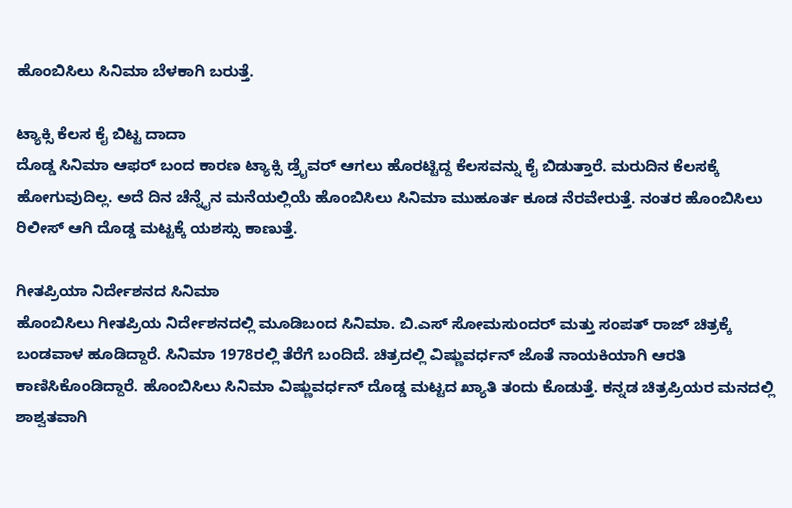ಹೊಂಬಿಸಿಲು ಸಿನಿಮಾ ಬೆಳಕಾಗಿ ಬರುತ್ತೆ.

ಟ್ಯಾಕ್ಸಿ ಕೆಲಸ ಕೈ ಬಿಟ್ಟ ದಾದಾ
ದೊಡ್ಡ ಸಿನಿಮಾ ಆಫರ್ ಬಂದ ಕಾರಣ ಟ್ಯಾಕ್ಸಿ ಡ್ರೈವರ್ ಆಗಲು ಹೊರಟ್ಟಿದ್ದ ಕೆಲಸವನ್ನು ಕೈ ಬಿಡುತ್ತಾರೆ. ಮರುದಿನ ಕೆಲಸಕ್ಕೆ ಹೋಗುವುದಿಲ್ಲ. ಅದೆ ದಿನ ಚೆನ್ನೈನ ಮನೆಯಲ್ಲಿಯೆ ಹೊಂಬಿಸಿಲು ಸಿನಿಮಾ ಮುಹೂರ್ತ ಕೂಡ ನೆರವೇರುತ್ತೆ. ನಂತರ ಹೊಂಬಿಸಿಲು ರಿಲೀಸ್ ಆಗಿ ದೊಡ್ಡ ಮಟ್ಟಕ್ಕೆ ಯಶಸ್ಸು ಕಾಣುತ್ತೆ.

ಗೀತಪ್ರಿಯಾ ನಿರ್ದೇಶನದ ಸಿನಿಮಾ
ಹೊಂಬಿಸಿಲು ಗೀತಪ್ರಿಯ ನಿರ್ದೇಶನದಲ್ಲಿ ಮೂಡಿಬಂದ ಸಿನಿಮಾ. ಬಿ.ಎಸ್ ಸೋಮಸುಂದರ್ ಮತ್ತು ಸಂಪತ್ ರಾಜ್ ಚಿತ್ರಕ್ಕೆ ಬಂಡವಾಳ ಹೂಡಿದ್ದಾರೆ. ಸಿನಿಮಾ 1978ರಲ್ಲಿ ತೆರೆಗೆ ಬಂದಿದೆ. ಚಿತ್ರದಲ್ಲಿ ವಿಷ್ಣುವರ್ಧನ್ ಜೊತೆ ನಾಯಕಿಯಾಗಿ ಆರತಿ ಕಾಣಿಸಿಕೊಂಡಿದ್ದಾರೆ. ಹೊಂಬಿಸಿಲು ಸಿನಿಮಾ ವಿಷ್ಣುವರ್ಧನ್ ದೊಡ್ಡ ಮಟ್ಟದ ಖ್ಯಾತಿ ತಂದು ಕೊಡುತ್ತೆ. ಕನ್ನಡ ಚಿತ್ರಪ್ರಿಯರ ಮನದಲ್ಲಿ ಶಾಶ್ವತವಾಗಿ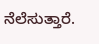ನೆಲೆಸುತ್ತಾರೆ.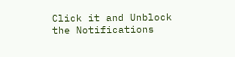Click it and Unblock the Notifications